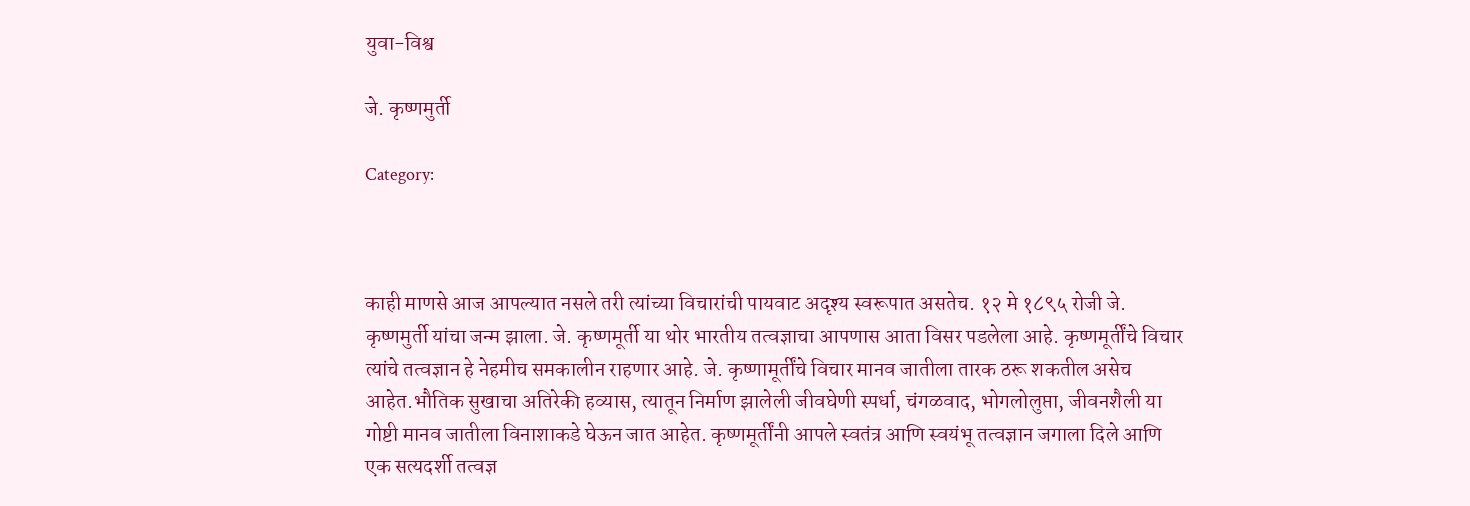युवा-विश्व

जे. कृष्णमुर्ती

Category:



काही माणसे आज आपल्यात नसले तरी त्यांच्या विचारांची पायवाट अदृश्य स्वरूपात असतेच. १२ मे १८९५ रोजी जे. कृष्णमुर्ती यांचा जन्म झाला. जे. कृष्णमूर्ती या थोर भारतीय तत्वज्ञाचा आपणास आता विसर पडलेला आहे. कृष्णमूर्तींचे विचार त्यांचे तत्वज्ञान हे नेहमीच समकालीन राहणार आहे. जे. कृष्णामूर्तींचे विचार मानव जातीला तारक ठरू शकतील असेच आहेत.भौतिक सुखाचा अतिरेकी हव्यास, त्यातून निर्माण झालेली जीवघेणी स्पर्धा, चंगळवाद, भोगलोलुप्ता, जीवनशैली या गोष्टी मानव जातीला विनाशाकडे घेऊन जात आहेत. कृष्णमूर्तींनी आपले स्वतंत्र आणि स्वयंभू तत्वज्ञान जगाला दिले आणि एक सत्यदर्शी तत्वज्ञ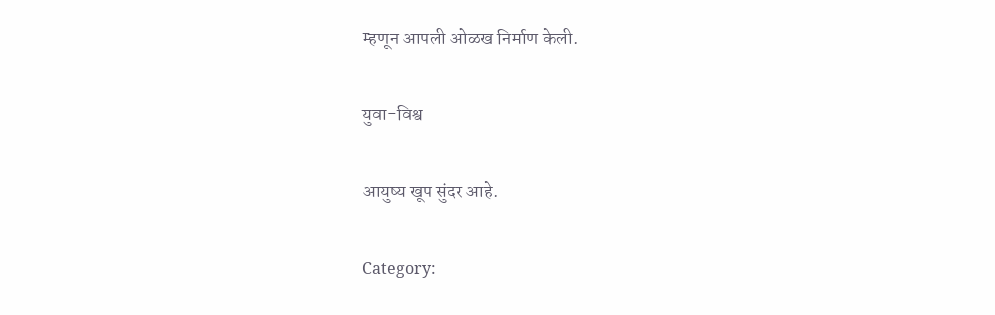म्हणून आपली ओळख निर्माण केली.

युवा-विश्व

आयुष्य खूप सुंदर आहे.

Category: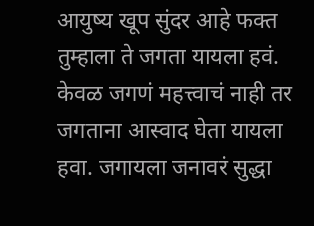आयुष्य खूप सुंदर आहे फक्त तुम्हाला ते जगता यायला हवं. केवळ जगणं महत्त्वाचं नाही तर जगताना आस्वाद घेता यायला हवा. जगायला जनावरं सुद्धा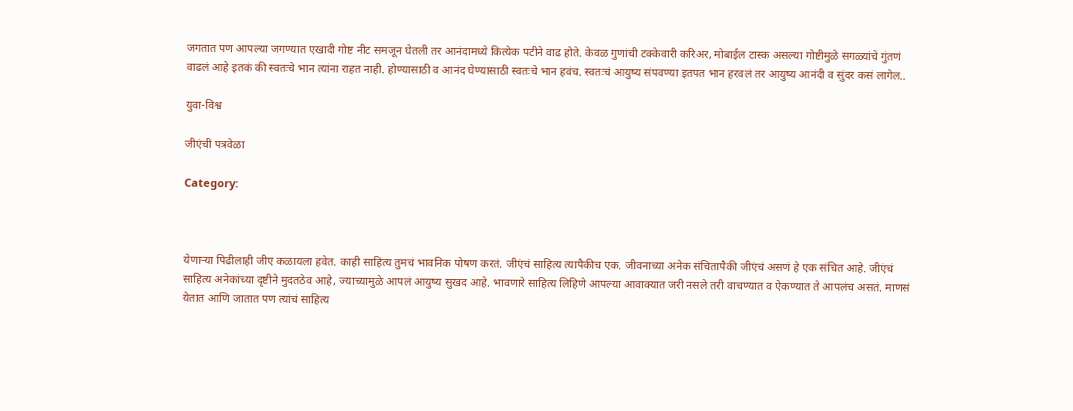जगतात पण आपल्या जगण्यात एखादी गोष्ट नीट समजून घेतली तर आनंदामध्ये कित्येक पटीने वाढ होते. केवळ गुणांची टक्केवारी करिअर, मोबाईल टास्क असल्या गोष्टीमुळे सगळ्यांचे गुंतणं वाढलं आहे इतकं की स्वतःचे भान त्यांना राहत नाही. होण्यासाठी व आनंद घेण्यासाठी स्वतःचे भान हवंच. स्वतःचं आयुष्य संपवण्या इतपत भान हरवलं तर आयुष्य आनंदी व सुंदर कसं लागेल..

युवा-विश्व

जीएंची पत्रवेळा

Category:



येणाऱ्या पिढीलाही जीए कळायला हवेत. काही साहित्य तुमचं भावनिक पोषण करतं. जीएंचं साहित्य त्यापैकीच एक. जीवनाच्या अनेक संचितापैकी जीएंचं असणं हे एक संचित आहे. जीएंचं साहित्य अनेकांच्या दृष्टीने मुदतठेव आहे, ज्याच्यामुळे आपलं आयुष्य सुखद आहे. भावणारे साहित्य लिहिणे आपल्या आवाक्यात जरी नसले तरी वाचण्यात व ऐकण्यात ते आपलंच असतं. माणसं येतात आणि जातात पण त्यांचं साहित्य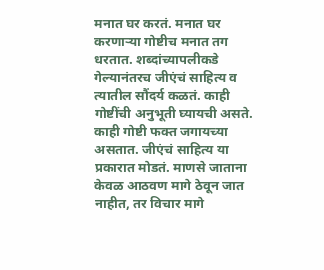मनात घर करतं. मनात घर करणाऱ्या गोष्टीच मनात तग धरतात. शब्दांच्यापलीकडे गेल्यानंतरच जीएंचं साहित्य व त्यातील सौंदर्य कळतं. काही गोष्टींची अनुभूती घ्यायची असते. काही गोष्टी फक्त जगायच्या असतात. जीएंचं साहित्य या प्रकारात मोडतं. माणसे जाताना केवळ आठवण मागे ठेवून जात नाहीत, तर विचार मागे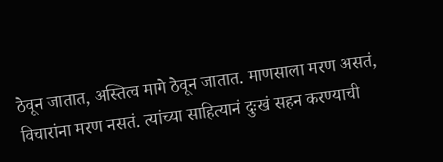ठेवून जातात, अस्तित्व मागे ठेवून जातात. माणसाला मरण असतं, विचारांना मरण नसतं. त्यांच्या साहित्यानं दुःखं सहन करण्याची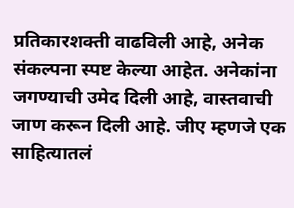प्रतिकारशक्ती वाढविली आहे, अनेक संकल्पना स्पष्ट केल्या आहेत. अनेकांना जगण्याची उमेद दिली आहे, वास्तवाची जाण करून दिली आहे. जीए म्हणजे एक साहित्यातलं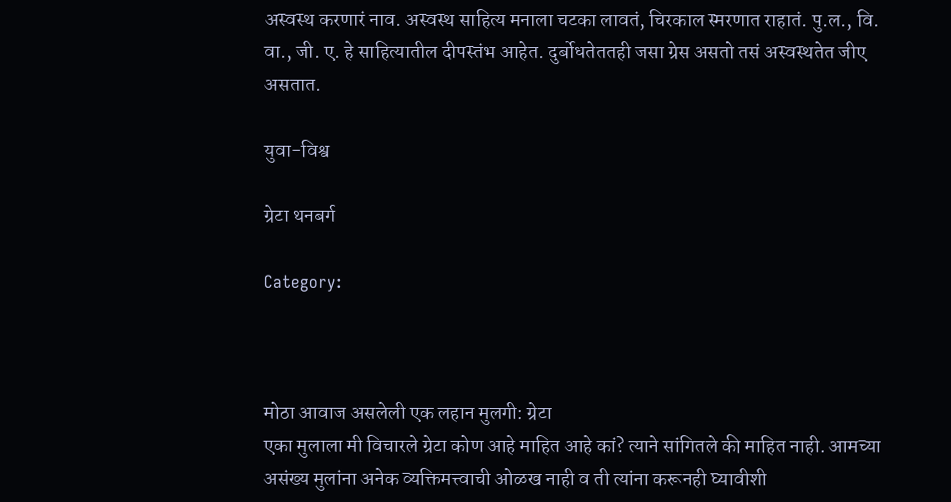अस्वस्थ करणारं नाव. अस्वस्थ साहित्य मनाला चटका लावतं, चिरकाल स्मरणात राहातं. पु.ल., वि. वा., जी. ए. हे साहित्यातील दीपस्तंभ आहेत. दुर्बोधतेततही जसा ग्रेस असतो तसं अस्वस्थतेत जीए असतात.

युवा-विश्व

ग्रेटा थनबर्ग

Category:



मोठा आवाज असलेली एक लहान मुलगी: ग्रेटा
एका मुलाला मी विचारले ग्रेटा कोण आहे माहित आहे कां? त्याने सांगितले की माहित नाही. आमच्या असंख्य मुलांना अनेक व्यक्तिमत्त्वाची ओळख नाही व ती त्यांना करूनही घ्यावीशी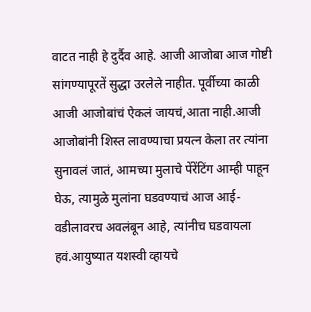वाटत नाही हे दुर्दैव आहे. आजी आजोबा आज गोष्टी सांगण्यापूरतें सुद्धा उरलेले नाहीत. पूर्वीच्या काळी आजी आजोबांचं ऐकलं जायचं,आता नाही.आजी आजोबांनी शिस्त लावण्याचा प्रयत्न केला तर त्यांना सुनावलं जातं, आमच्या मुलाचे पेंरेंटिंग आम्ही पाहून घेऊ, त्यामुळे मुलांना घडवण्याचं आज आई-वडीलावरच अवलंबून आहे, त्यांनीच घडवायला हवं.आयुष्यात यशस्वी व्हायचे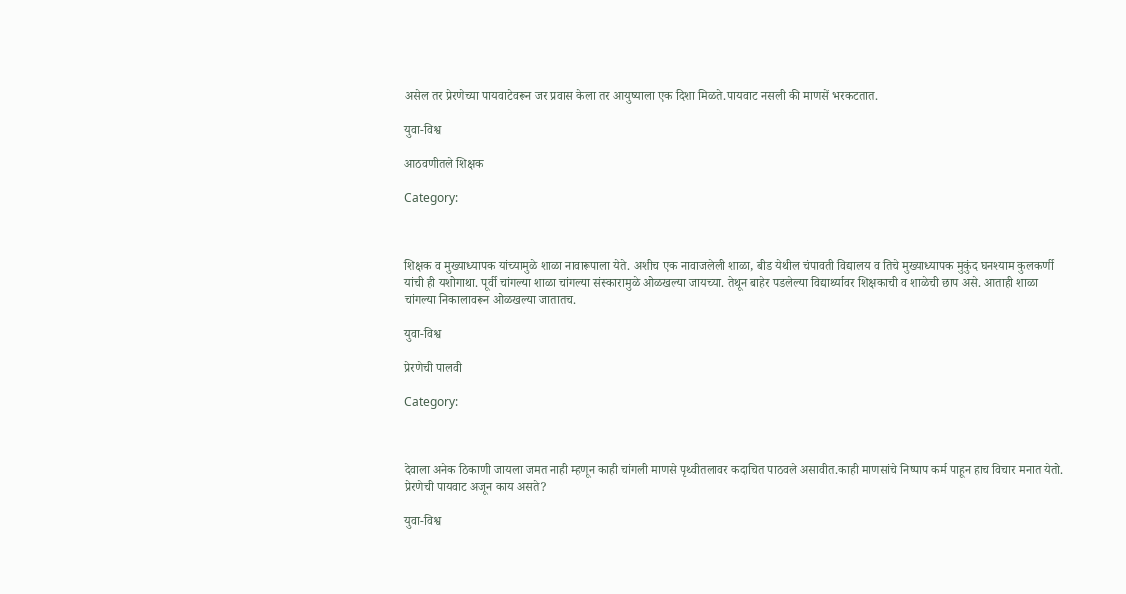असेल तर प्रेरणेच्या पायवाटेवरून जर प्रवास केला तर आयुष्याला एक दिशा मिळते.पायवाट नसली की माणसें भरकटतात.

युवा-विश्व

आठवणीतले शिक्षक

Category:



शिक्षक व मुख्याध्यापक यांच्यामुळे शाळा नावारूपाला येते. अशीच एक नावाजलेली शाळा, बीड येथील चंपावती विद्यालय व तिचे मुख्याध्यापक मुकुंद घनश्याम कुलकर्णी यांची ही यशोगाथा. पूर्वी चांगल्या शाळा चांगल्या संस्कारामुळे ओळखल्या जायच्या. तेथून बाहेर पडलेल्या विद्यार्थ्यावर शिक्षकाची व शाळेची छाप असे. आताही शाळा चांगल्या निकालावरून ओळखल्या जातातच.

युवा-विश्व

प्रेरणेची पालवी

Category:



देवाला अनेक ठिकाणी जायला जमत नाही म्हणून काही चांगली माणसे पृथ्वीतलावर कदाचित पाठवले असावीत.काही माणसांचे निष्पाप कर्म पाहून हाच विचार मनात येतो. प्रेरणेची पायवाट अजून काय असते?

युवा-विश्व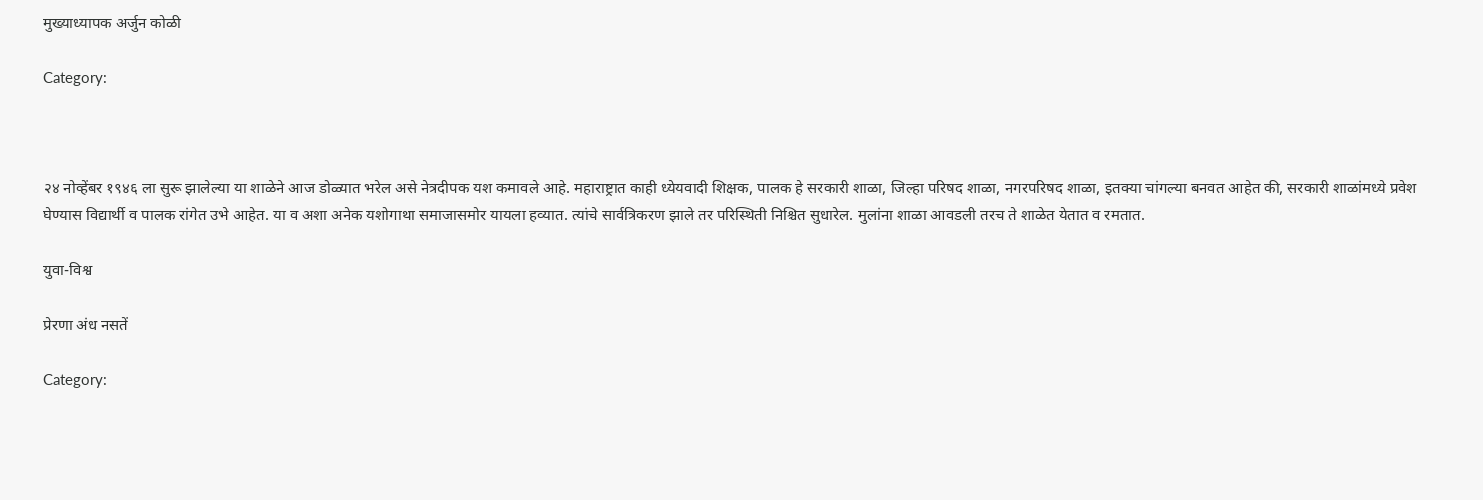मुख्याध्यापक अर्जुन कोळी

Category:



२४ नोव्हेंबर १९४६ ला सुरू झालेल्या या शाळेने आज डोळ्यात भरेल असे नेत्रदीपक यश कमावले आहे. महाराष्ट्रात काही ध्येयवादी शिक्षक, पालक हे सरकारी शाळा, जिल्हा परिषद शाळा, नगरपरिषद शाळा, इतक्या चांगल्या बनवत आहेत की, सरकारी शाळांमध्ये प्रवेश घेण्यास विद्यार्थी व पालक रांगेत उभे आहेत. या व अशा अनेक यशोगाथा समाजासमोर यायला हव्यात. त्यांचे सार्वत्रिकरण झाले तर परिस्थिती निश्चित सुधारेल. मुलांना शाळा आवडली तरच ते शाळेत येतात व रमतात.

युवा-विश्व

प्रेरणा अंध नसतें

Category: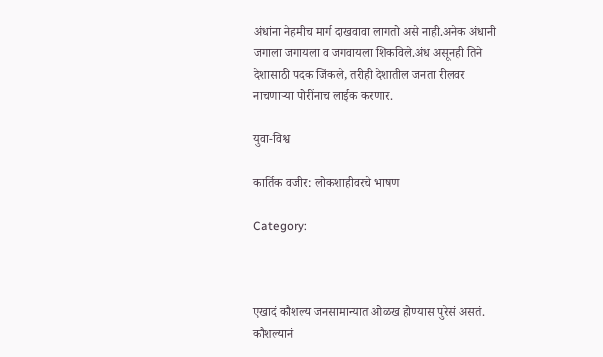अंधांना नेहमीच मार्ग दाखवावा लागतो असे नाही.अनेक अंधानी जगाला जगायला व जगवायला शिकविले.अंध असूनही तिने देशासाठी पदक जिंकले, तरीही देशातील जनता रीलवर नाचणाऱ्या पोरींनाच लाईक करणार.

युवा-विश्व

कार्तिक वजीर: लोकशाहीवरचे भाषण

Category:



एखादं कौशल्य जनसामान्यात ओळख होण्यास पुरेसं असतं. कौशल्यानं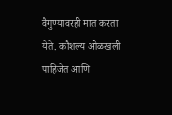वैगुण्यावरही मात करता येते. कौशल्य ओळखली पाहिजेत आणि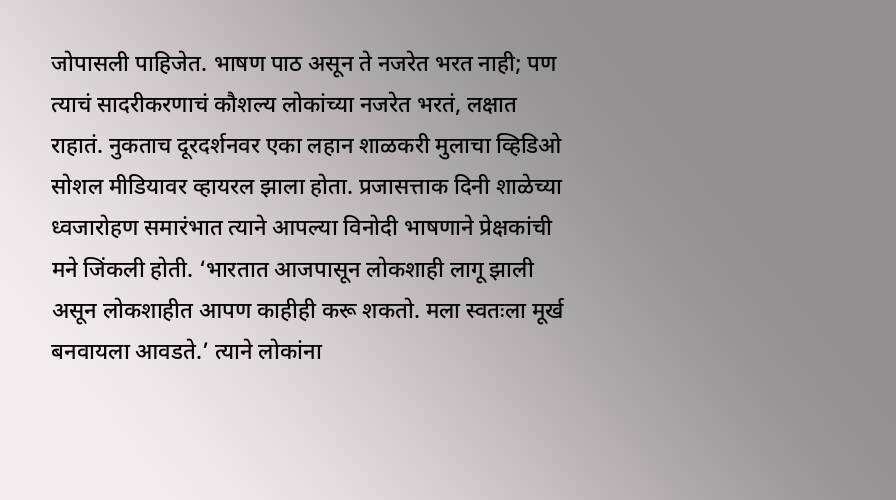जोपासली पाहिजेत. भाषण पाठ असून ते नजरेत भरत नाही; पण त्याचं सादरीकरणाचं कौशल्य लोकांच्या नजरेत भरतं, लक्षात राहातं. नुकताच दूरदर्शनवर एका लहान शाळकरी मुलाचा व्हिडिओ सोशल मीडियावर व्हायरल झाला होता. प्रजासत्ताक दिनी शाळेच्या ध्वजारोहण समारंभात त्याने आपल्या विनोदी भाषणाने प्रेक्षकांची मने जिंकली होती. ‘भारतात आजपासून लोकशाही लागू झाली असून लोकशाहीत आपण काहीही करू शकतो. मला स्वतःला मूर्ख बनवायला आवडते.’ त्याने लोकांना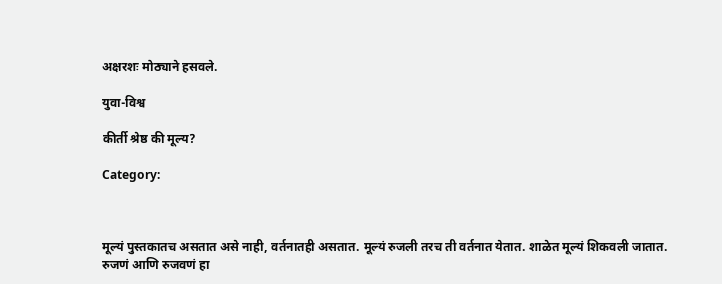अक्षरशः मोठ्याने हसवले.

युवा-विश्व

कीर्ती श्रेष्ठ की मूल्य?

Category:



मूल्यं पुस्तकातच असतात असे नाही, वर्तनातही असतात. मूल्यं रुजली तरच ती वर्तनात येतात. शाळेत मूल्यं शिकवली जातात. रुजणं आणि रुजवणं हा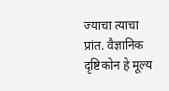ज्याचा त्याचा प्रांत. वैज्ञानिक दृष्टिकोन हे मूल्य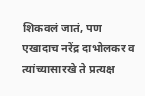शिकवलं जातं, पण एखादाच नरेंद्र दाभोलकर व त्यांच्यासारखे ते प्रत्यक्ष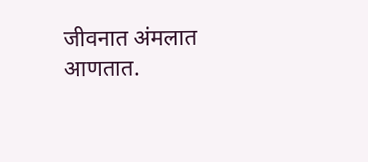जीवनात अंमलात आणतात.